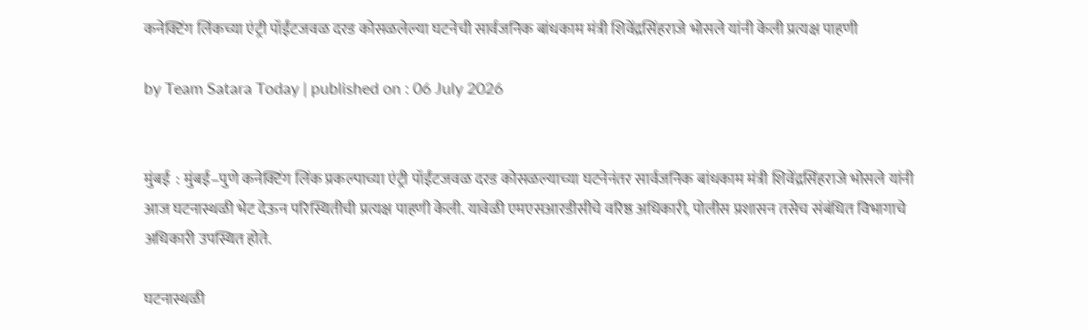कनेक्टिंग लिंकच्या एंट्री पॉईंटजवळ दरड कोसळलेल्या घटनेची सार्वजनिक बांधकाम मंत्री शिवेंद्रसिंहराजे भोसले यांनी केली प्रत्यक्ष पाहणी

by Team Satara Today | published on : 06 July 2026


मुंबई  : मुंबई–पुणे कनेक्टिंग लिंक प्रकल्पाच्या एंट्री पॉईंटजवळ दरड कोसळल्याच्या घटनेनंतर सार्वजनिक बांधकाम मंत्री शिवेंद्रसिंहराजे भोसले यांनी आज घटनास्थळी भेट देऊन परिस्थितीची प्रत्यक्ष पाहणी केली. यावेळी एमएसआरडीसीचे वरिष्ठ अधिकारी, पोलीस प्रशासन तसेच संबंधित विभागाचे अधिकारी उपस्थित होते.

घटनास्थळी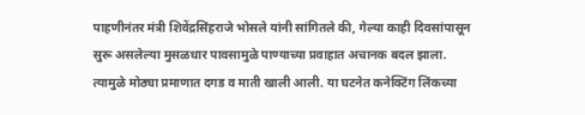पाहणीनंतर मंत्री शिवेंद्रसिंहराजे भोसले यांनी सांगितले की, गेल्या काही दिवसांपासून सुरू असलेल्या मुसळधार पावसामुळे पाण्याच्या प्रवाहात अचानक बदल झाला. त्यामुळे मोठ्या प्रमाणात दगड व माती खाली आली. या घटनेत कनेक्टिंग लिंकच्या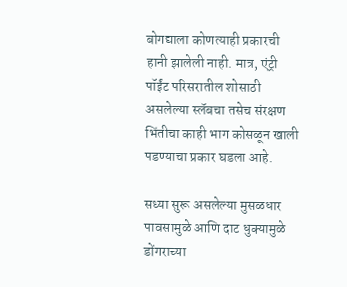बोगद्याला कोणत्याही प्रकारची हानी झालेली नाही. मात्र, एंट्री पॉईंट परिसरातील शोसाठी असलेल्या स्लॅबचा तसेच संरक्षण भिंतीचा काही भाग कोसळून खाली पडण्याचा प्रकार घडला आहे.

सध्या सुरू असलेल्या मुसळधार पावसामुळे आणि दाट धुक्यामुळे डोंगराच्या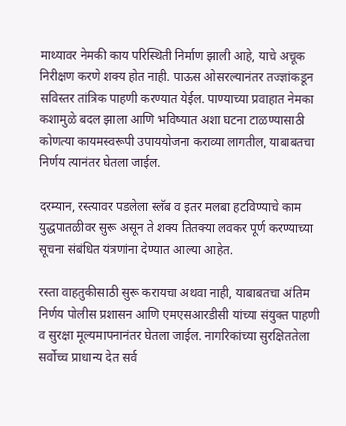माथ्यावर नेमकी काय परिस्थिती निर्माण झाली आहे, याचे अचूक निरीक्षण करणे शक्य होत नाही. पाऊस ओसरल्यानंतर तज्ज्ञांकडून सविस्तर तांत्रिक पाहणी करण्यात येईल. पाण्याच्या प्रवाहात नेमका कशामुळे बदल झाला आणि भविष्यात अशा घटना टाळण्यासाठी कोणत्या कायमस्वरूपी उपाययोजना कराव्या लागतील, याबाबतचा निर्णय त्यानंतर घेतला जाईल.

दरम्यान, रस्त्यावर पडलेला स्लॅब व इतर मलबा हटविण्याचे काम युद्धपातळीवर सुरू असून ते शक्य तितक्या लवकर पूर्ण करण्याच्या सूचना संबंधित यंत्रणांना देण्यात आल्या आहेत.

रस्ता वाहतुकीसाठी सुरू करायचा अथवा नाही, याबाबतचा अंतिम निर्णय पोलीस प्रशासन आणि एमएसआरडीसी यांच्या संयुक्त पाहणी व सुरक्षा मूल्यमापनानंतर घेतला जाईल. नागरिकांच्या सुरक्षिततेला सर्वोच्च प्राधान्य देत सर्व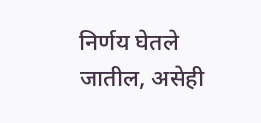निर्णय घेतले जातील, असेही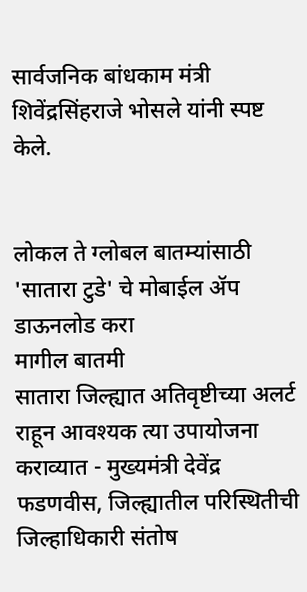सार्वजनिक बांधकाम मंत्री शिवेंद्रसिंहराजे भोसले यांनी स्पष्ट केले.


लोकल ते ग्लोबल बातम्यांसाठी 'सातारा टुडे' चे मोबाईल ॲप डाऊनलोड करा
मागील बातमी
सातारा जिल्ह्यात अतिवृष्टीच्या अलर्ट राहून आवश्यक त्या उपायोजना कराव्यात - मुख्यमंत्री देवेंद्र फडणवीस, जिल्ह्यातील परिस्थितीची जिल्हाधिकारी संतोष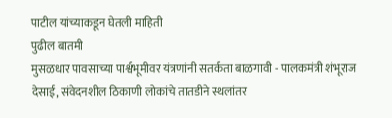पाटील यांच्याकडून घेतली माहिती
पुढील बातमी
मुसळधार पावसाच्या पार्श्वभूमीवर यंत्रणांनी सतर्कता बाळगावी - पालकमंत्री शंभूराज देसाई, संवेदनशील ठिकाणी लोकांचे तातडीने स्थलांतर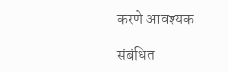करणे आवश्यक

संबंधित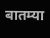बातम्या